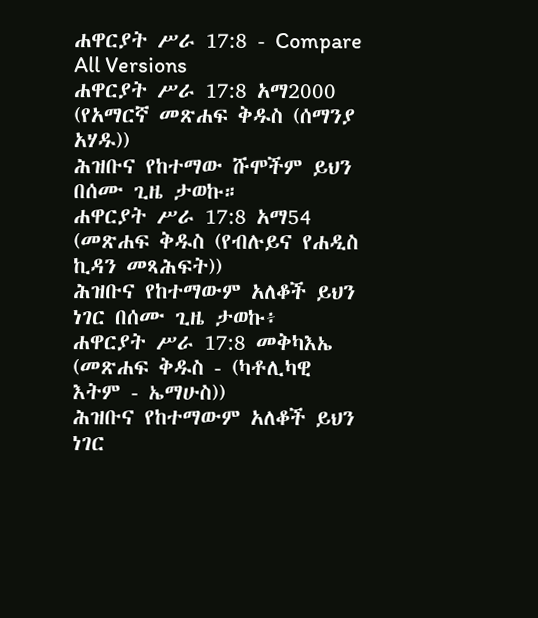ሐዋርያት ሥራ 17:8 - Compare All Versions
ሐዋርያት ሥራ 17:8 አማ2000 (የአማርኛ መጽሐፍ ቅዱስ (ሰማንያ አሃዱ))
ሕዝቡና የከተማው ሹሞችም ይህን በሰሙ ጊዜ ታወኩ።
ሐዋርያት ሥራ 17:8 አማ54 (መጽሐፍ ቅዱስ (የብሉይና የሐዲስ ኪዳን መጻሕፍት))
ሕዝቡና የከተማውም አለቆች ይህን ነገር በሰሙ ጊዜ ታወኩ፥
ሐዋርያት ሥራ 17:8 መቅካእኤ (መጽሐፍ ቅዱስ - (ካቶሊካዊ እትም - ኤማሁስ))
ሕዝቡና የከተማውም አለቆች ይህን ነገር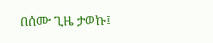በሰሙ ጊዜ ታወኩ፤